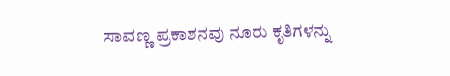ಸಾವಣ್ಣ ಪ್ರಕಾಶನವು ನೂರು ಕೃತಿಗಳನ್ನು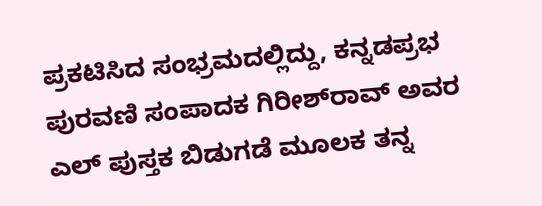ಪ್ರಕಟಿಸಿದ ಸಂಭ್ರಮದಲ್ಲಿದ್ದು, ಕನ್ನಡಪ್ರಭ ಪುರವಣಿ ಸಂಪಾದಕ ಗಿರೀಶ್‌ರಾವ್‌ ಅವರ ಎಲ್‌ ಪುಸ್ತಕ ಬಿಡುಗಡೆ ಮೂಲಕ ತನ್ನ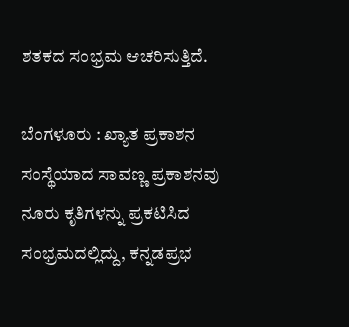ಶತಕದ ಸಂಭ್ರಮ ಆಚರಿಸುತ್ತಿದೆ.

ಬೆಂಗಳೂರು : ಖ್ಯಾತ ಪ್ರಕಾಶನ ಸಂಸ್ಥೆಯಾದ ಸಾವಣ್ಣ ಪ್ರಕಾಶನವು ನೂರು ಕೃತಿಗಳನ್ನು ಪ್ರಕಟಿಸಿದ ಸಂಭ್ರಮದಲ್ಲಿದ್ದು, ಕನ್ನಡಪ್ರಭ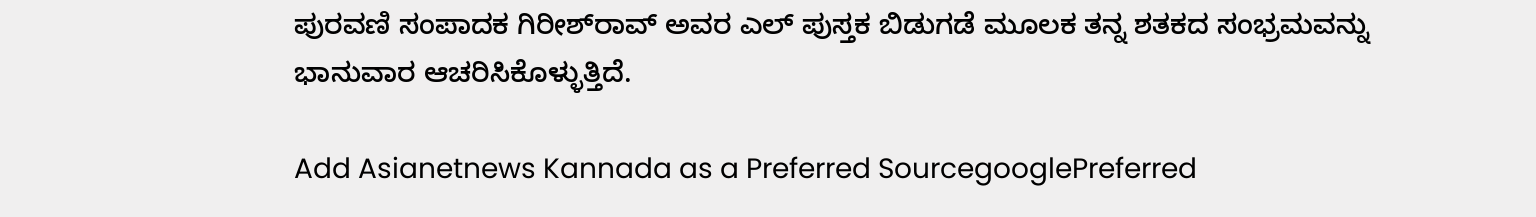ಪುರವಣಿ ಸಂಪಾದಕ ಗಿರೀಶ್‌ರಾವ್‌ ಅವರ ಎಲ್‌ ಪುಸ್ತಕ ಬಿಡುಗಡೆ ಮೂಲಕ ತನ್ನ ಶತಕದ ಸಂಭ್ರಮವನ್ನು ಭಾನುವಾರ ಆಚರಿಸಿಕೊಳ್ಳುತ್ತಿದೆ.

Add Asianetnews Kannada as a Preferred SourcegooglePreferred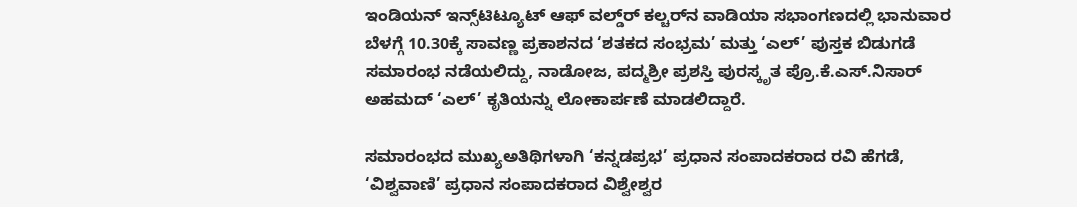ಇಂಡಿಯನ್‌ ಇನ್ಸ್‌ಟಿಟ್ಯೂಟ್‌ ಆಫ್‌ ವಲ್ಡ್‌ರ್‍ ಕಲ್ಚರ್‌ನ ವಾಡಿಯಾ ಸಭಾಂಗಣದಲ್ಲಿ ಭಾನುವಾರ ಬೆಳಗ್ಗೆ 10.30ಕ್ಕೆ ಸಾವಣ್ಣ ಪ್ರಕಾಶನದ ‘ಶತಕದ ಸಂಭ್ರಮ’ ಮತ್ತು ‘ಎಲ್‌’ ಪುಸ್ತಕ ಬಿಡುಗಡೆ ಸಮಾರಂಭ ನಡೆಯಲಿದ್ದು, ನಾಡೋಜ, ಪದ್ಮಶ್ರೀ ಪ್ರಶಸ್ತಿ ಪುರಸ್ಕೃತ ಪ್ರೊ.ಕೆ.ಎಸ್‌.ನಿಸಾರ್‌ ಅಹಮದ್‌ ‘ಎಲ್‌’ ಕೃತಿಯನ್ನು ಲೋಕಾರ್ಪಣೆ ಮಾಡಲಿದ್ದಾರೆ.

ಸಮಾರಂಭದ ಮುಖ್ಯಅತಿಥಿಗಳಾಗಿ ‘ಕನ್ನಡಪ್ರಭ’ ಪ್ರಧಾನ ಸಂಪಾದಕರಾದ ರವಿ ಹೆಗಡೆ, ‘ವಿಶ್ವವಾಣಿ’ ಪ್ರಧಾನ ಸಂಪಾದಕರಾದ ವಿಶ್ವೇಶ್ವರ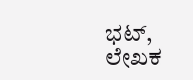ಭಟ್‌, ಲೇಖಕ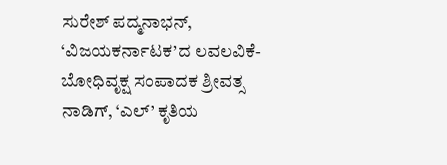ಸುರೇಶ್‌ ಪದ್ಮನಾಭನ್‌, ‘ವಿಜಯಕರ್ನಾಟಕ’ದ ಲವಲವಿಕೆ- ಬೋಧಿವೃಕ್ಷ ಸಂಪಾದಕ ಶ್ರೀವತ್ಸ ನಾಡಿಗ್‌, ‘ಎಲ್‌’ ಕೃತಿಯ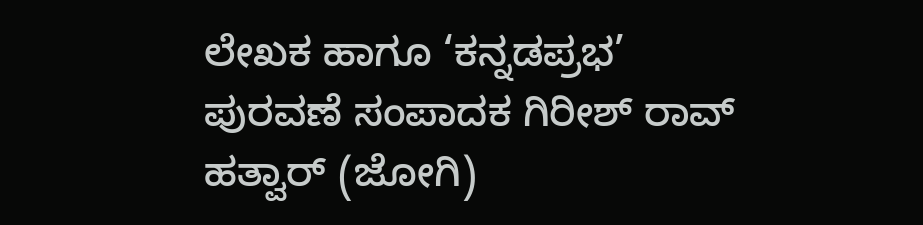ಲೇಖಕ ಹಾಗೂ ‘ಕನ್ನಡಪ್ರಭ’ ಪುರವಣೆ ಸಂಪಾದಕ ಗಿರೀಶ್‌ ರಾವ್‌ ಹತ್ವಾರ್‌ (ಜೋಗಿ)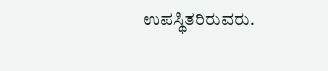ಉಪಸ್ಥಿತರಿರುವರು.